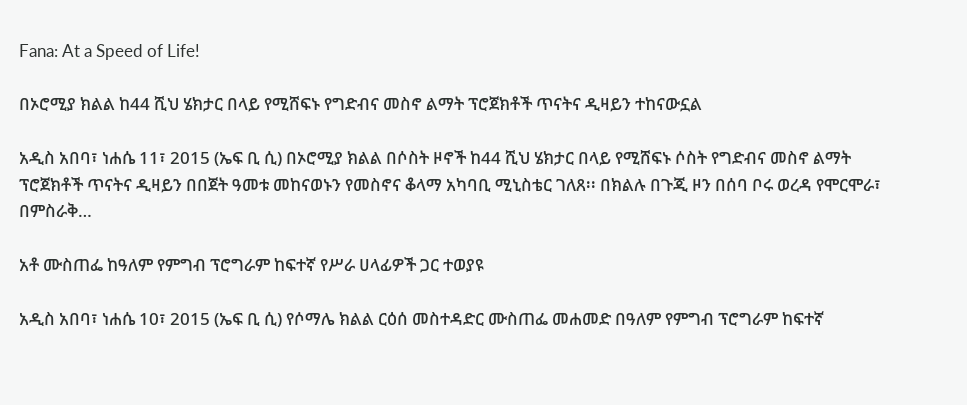Fana: At a Speed of Life!

በኦሮሚያ ክልል ከ44 ሺህ ሄክታር በላይ የሚሸፍኑ የግድብና መስኖ ልማት ፕሮጀክቶች ጥናትና ዲዛይን ተከናውኗል

አዲስ አበባ፣ ነሐሴ 11፣ 2015 (ኤፍ ቢ ሲ) በኦሮሚያ ክልል በሶስት ዞኖች ከ44 ሺህ ሄክታር በላይ የሚሸፍኑ ሶስት የግድብና መስኖ ልማት ፕሮጀክቶች ጥናትና ዲዛይን በበጀት ዓመቱ መከናወኑን የመስኖና ቆላማ አካባቢ ሚኒስቴር ገለጸ፡፡ በክልሉ በጉጂ ዞን በሰባ ቦሩ ወረዳ የሞርሞራ፣ በምስራቅ…

አቶ ሙስጠፌ ከዓለም የምግብ ፕሮግራም ከፍተኛ የሥራ ሀላፊዎች ጋር ተወያዩ

አዲስ አበባ፣ ነሐሴ 10፣ 2015 (ኤፍ ቢ ሲ) የሶማሌ ክልል ርዕሰ መስተዳድር ሙስጠፌ መሐመድ በዓለም የምግብ ፕሮግራም ከፍተኛ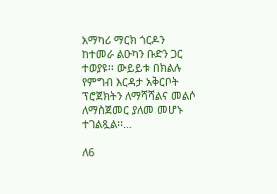አማካሪ ማርክ ጎርዶን ከተመራ ልዑካን ቡድን ጋር ተወያዩ፡፡ ውይይቱ በክልሉ የምግብ እርዳታ አቅርቦት ፕሮጀክትን ለማሻሻልና መልሶ ለማስጀመር ያለመ መሆኑ ተገልጿል፡፡…

ለ6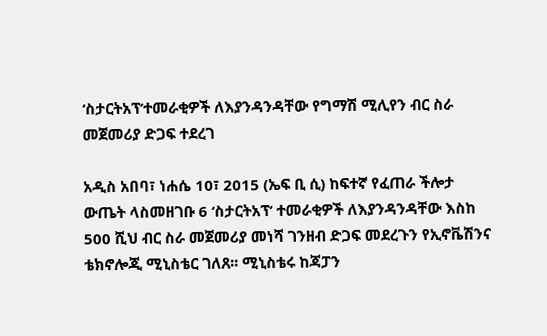‘ስታርትአፕ’ተመራቂዎች ለእያንዳንዳቸው የግማሽ ሚሊየን ብር ስራ መጀመሪያ ድጋፍ ተደረገ

አዲስ አበባ፣ ነሐሴ 10፣ 2015 (ኤፍ ቢ ሲ) ከፍተኛ የፈጠራ ችሎታ ውጤት ላስመዘገቡ 6 ‘ስታርትአፕ’ ተመራቂዎች ለእያንዳንዳቸው እስከ 500 ሺህ ብር ስራ መጀመሪያ መነሻ ገንዘብ ድጋፍ መደረጉን የኢኖቬሽንና ቴክኖሎጂ ሚኒስቴር ገለጸ፡፡ ሚኒስቴሩ ከጃፓን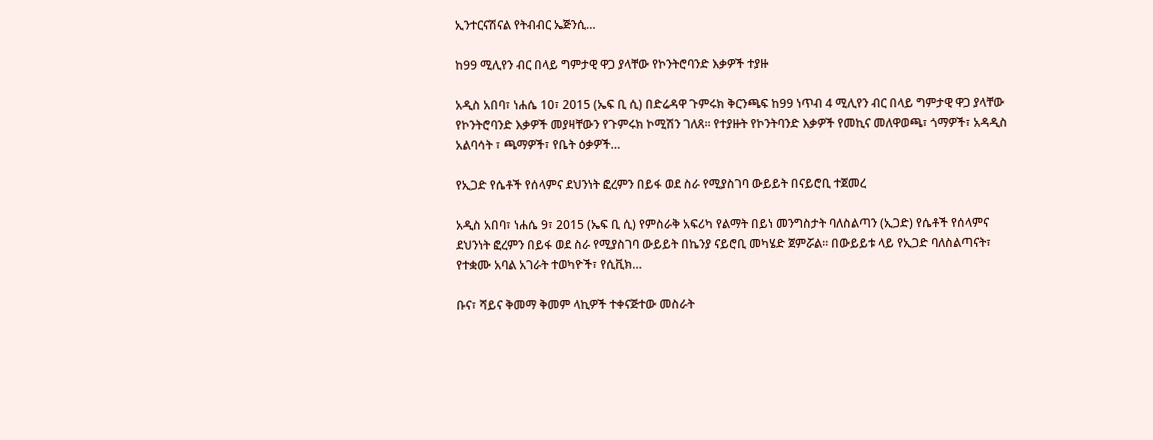ኢንተርናሽናል የትብብር ኤጅንሲ…

ከ99 ሚሊየን ብር በላይ ግምታዊ ዋጋ ያላቸው የኮንትሮባንድ እቃዎች ተያዙ

አዲስ አበባ፣ ነሐሴ 10፣ 2015 (ኤፍ ቢ ሲ) በድሬዳዋ ጉምሩክ ቅርንጫፍ ከ99 ነጥብ 4 ሚሊየን ብር በላይ ግምታዊ ዋጋ ያላቸው የኮንትሮባንድ እቃዎች መያዛቸውን የጉምሩክ ኮሚሽን ገለጸ፡፡ የተያዙት የኮንትባንድ እቃዎች የመኪና መለዋወጫ፣ ጎማዎች፣ አዳዲስ አልባሳት ፣ ጫማዎች፣ የቤት ዕቃዎች…

የኢጋድ የሴቶች የሰላምና ደህንነት ፎረምን በይፋ ወደ ስራ የሚያስገባ ውይይት በናይሮቢ ተጀመረ

አዲስ አበባ፣ ነሐሴ 9፣ 2015 (ኤፍ ቢ ሲ) የምስራቅ አፍሪካ የልማት በይነ መንግስታት ባለስልጣን (ኢጋድ) የሴቶች የሰላምና ደህንነት ፎረምን በይፋ ወደ ስራ የሚያስገባ ውይይት በኬንያ ናይሮቢ መካሄድ ጀምሯል። በውይይቱ ላይ የኢጋድ ባለስልጣናት፣ የተቋሙ አባል አገራት ተወካዮች፣ የሲቪክ…

ቡና፣ ሻይና ቅመማ ቅመም ላኪዎች ተቀናጅተው መስራት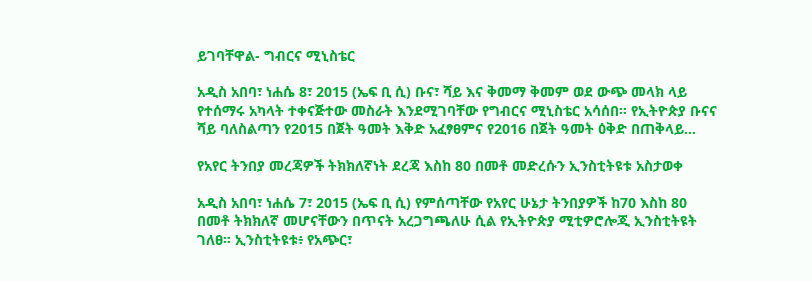ይገባቸዋል- ግብርና ሚኒስቴር

አዲስ አበባ፣ ነሐሴ 8፣ 2015 (ኤፍ ቢ ሲ) ቡና፣ ሻይ እና ቅመማ ቅመም ወደ ውጭ መላክ ላይ የተሰማሩ አካላት ተቀናጅተው መስራት እንደሚገባቸው የግብርና ሚኒስቴር አሳሰበ፡፡ የኢትዮጵያ ቡናና ሻይ ባለስልጣን የ2015 በጀት ዓመት እቅድ አፈፃፀምና የ2016 በጀት ዓመት ዕቅድ በጠቅላይ…

የአየር ትንበያ መረጃዎች ትክክለኛነት ደረጃ እስከ 80 በመቶ መድረሱን ኢንስቲትዩቱ አስታወቀ

አዲስ አበባ፣ ነሐሴ 7፣ 2015 (ኤፍ ቢ ሲ) የምሰጣቸው የአየር ሁኔታ ትንበያዎች ከ70 እስከ 80 በመቶ ትክክለኛ መሆናቸውን በጥናት አረጋግጫለሁ ሲል የኢትዮጵያ ሚቲዎሮሎጂ ኢንስቲትዩት ገለፀ። ኢንስቲትዩቱ፥ የአጭር፣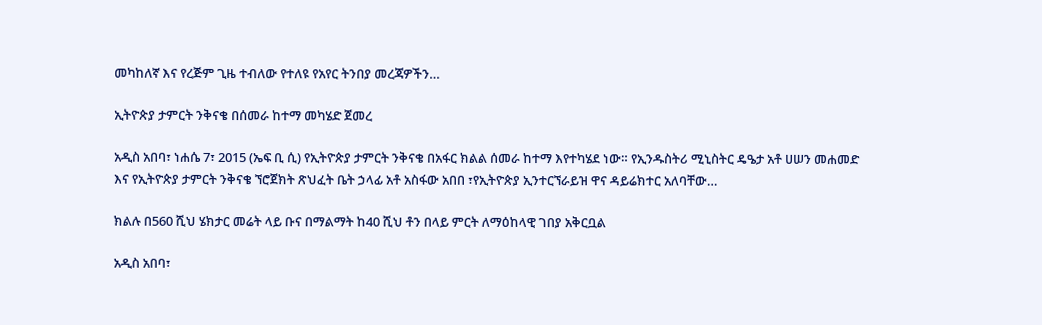መካከለኛ እና የረጅም ጊዜ ተብለው የተለዩ የአየር ትንበያ መረጃዎችን…

ኢትዮጵያ ታምርት ንቅናቄ በሰመራ ከተማ መካሄድ ጀመረ

አዲስ አበባ፣ ነሐሴ 7፣ 2015 (ኤፍ ቢ ሲ) የኢትዮጵያ ታምርት ንቅናቄ በአፋር ክልል ሰመራ ከተማ እየተካሄደ ነው። የኢንዱስትሪ ሚኒስትር ዴዔታ አቶ ሀሠን መሐመድ እና የኢትዮጵያ ታምርት ንቅናቄ ኘሮጀክት ጽህፈት ቤት ኃላፊ አቶ አስፋው አበበ ፣የኢትዮጵያ ኢንተርኘራይዝ ዋና ዳይሬክተር አለባቸው…

ክልሉ በ560 ሺህ ሄክታር መሬት ላይ ቡና በማልማት ከ40 ሺህ ቶን በላይ ምርት ለማዕከላዊ ገበያ አቅርቧል

አዲስ አበባ፣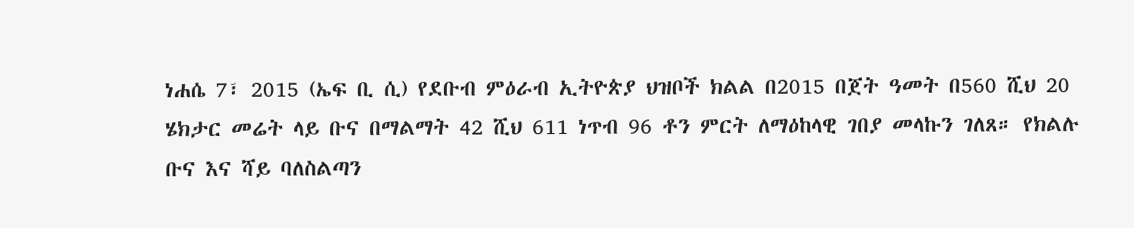ነሐሴ 7፣ 2015 (ኤፍ ቢ ሲ) የደቡብ ምዕራብ ኢትዮጵያ ህዝቦች ክልል በ2015 በጀት ዓመት በ560 ሺህ 20 ሄክታር መሬት ላይ ቡና በማልማት 42 ሺህ 611 ነጥብ 96 ቶን ምርት ለማዕከላዊ ገበያ መላኩን ገለጸ። የክልሉ ቡና እና ሻይ ባለስልጣን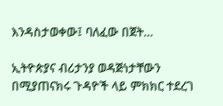እንዳስታወቀው፤ ባለፈው በጀት…

ኢትዮጵያና ብሪታንያ ወዳጅነታቸውን በሚያጠናክሩ ጉዳዮች ላይ ምክክር ተደረገ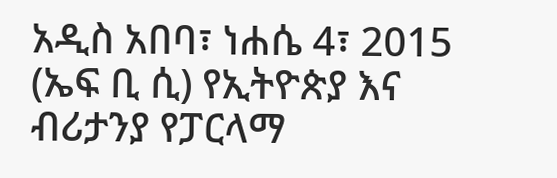አዲስ አበባ፣ ነሐሴ 4፣ 2015 (ኤፍ ቢ ሲ) የኢትዮጵያ እና ብሪታንያ የፓርላማ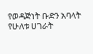የወዳጅነት ቡድን አባላት የሁለቱ ሀገራት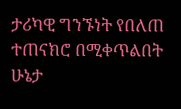ታሪካዊ ግንኙነት የበለጠ ተጠናክሮ በሚቀጥልበት ሁኔታ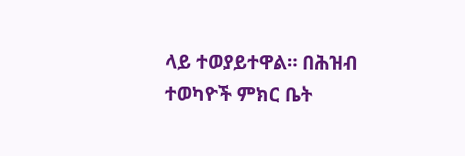ላይ ተወያይተዋል። በሕዝብ ተወካዮች ምክር ቤት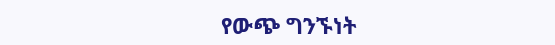የውጭ ግንኙነት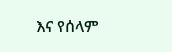እና የሰላም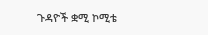ጉዳዮች ቋሚ ኮሚቴ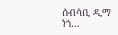ሰብሳቢ ዲማ ነጎ…